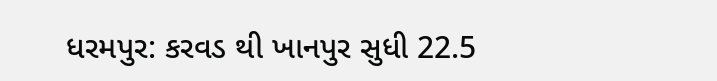ધરમપુર: કરવડ થી ખાનપુર સુધી 22.5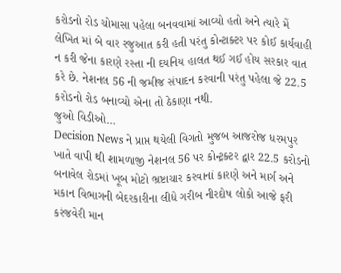કરોડનો રોડ ચોમાસા પહેલા બનવવામાં આવ્યો હતો અને ત્યારે મેં લેખિત માં બે વાર રજુઆત કરી હતી પરંતુ કોન્ટાક્ટર પર કોઈ કાર્યવાહી ન કરી જેના કારણે રસ્તા ની દયનિય હાલત થઈ ગઈ હોય સરકાર વાત કરે છે. નેશનલ 56 ની જમીજ સંપાદન કરવાની પરંતુ પહેલા જે 22.5 કરોડનો રોડ બનાવ્યો એના તો ઠેકાણા નથી.
જુઓ વિડીઓ…
Decision News ને પ્રાપ્ત થયેલી વિગતો મુજબ આજરોજ ધરમપુર ખાતે વાપી થી શામળાજી નેશનલ 56 પર કોન્ટ્રક્ટર દ્વાર 22.5 કરોડનો બનાવેલ રોડમાં ખૂબ મોટો ભ્રષ્ટાચાર કરવાનાં કારણે અને માર્ગ અને મકાન વિભાગની બેદરકારીના લીધે ગરીબ નીરદોષ લોકો આજે ફરી કરંજવેરી માન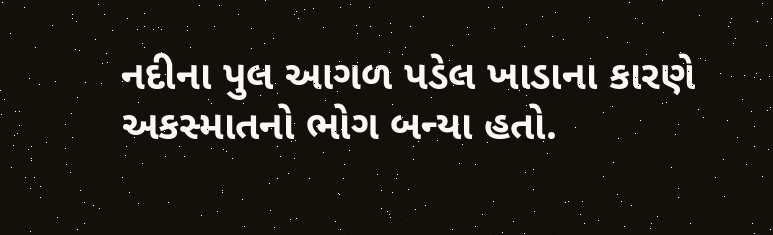નદીના પુલ આગળ પડેલ ખાડાના કારણે અકસ્માતનો ભોગ બન્યા હતો.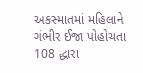અકસ્માતમાં મહિલાને ગંભીર ઈજા પોહોચતા 108 દ્ધારા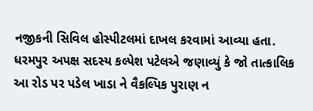નજીકની સિવિલ હોસ્પીટલમાં દાખલ કરવામાં આવ્યા હતા.
ધરમપુર અપક્ષ સદસ્ય કલ્પેશ પટેલએ જણાવ્યું કે જો તાત્કાલિક આ રોડ પર પડેલ ખાડા ને વૈકલ્પિક પુરાણ ન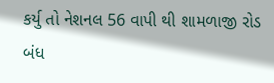કર્યુ તો નેશનલ 56 વાપી થી શામળાજી રોડ બંધ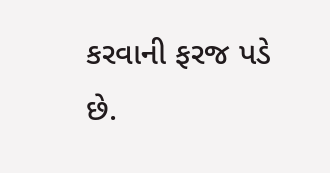કરવાની ફરજ પડે છે.